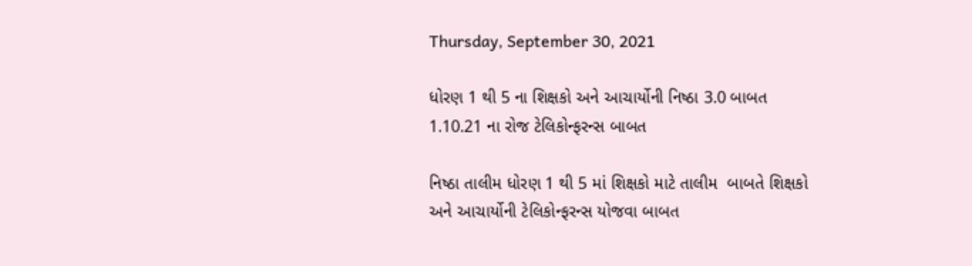Thursday, September 30, 2021

ધોરણ 1 થી 5 ના શિક્ષકો અને આચાર્યોની નિષ્ઠા 3.0 બાબત 1.10.21 ના રોજ ટેલિકોન્ફરન્સ બાબત

નિષ્ઠા તાલીમ ધોરણ 1 થી 5 માં શિક્ષકો માટે તાલીમ  બાબતે શિક્ષકો અને આચાર્યોની ટેલિકોન્ફરન્સ યોજવા બાબત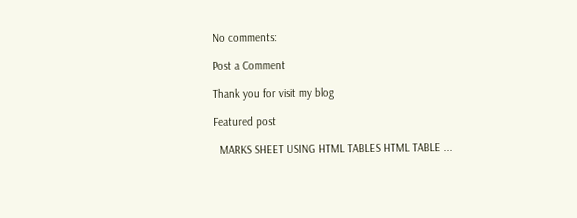No comments:

Post a Comment

Thank you for visit my blog

Featured post

  MARKS SHEET USING HTML TABLES HTML TABLE ...